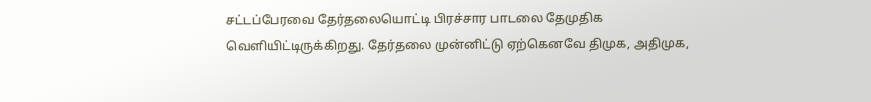சட்டப்பேரவை தேர்தலையொட்டி பிரச்சார பாடலை தேமுதிக வெளியிட்டிருக்கிறது. தேர்தலை முன்னிட்டு ஏற்கெனவே திமுக, அதிமுக,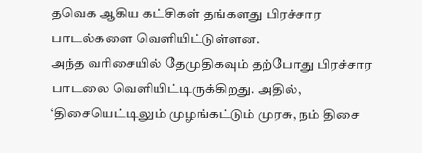தவெக ஆகிய கட்சிகள் தங்களது பிரச்சார பாடல்களை வெளியிட்டுள்ளன.
அந்த வரிசையில் தேமுதிகவும் தற்போது பிரச்சார பாடலை வெளியிட்டிருக்கிறது. அதில், ‘திசையெட்டிலும் முழங்கட்டும் முரசு, நம் திசை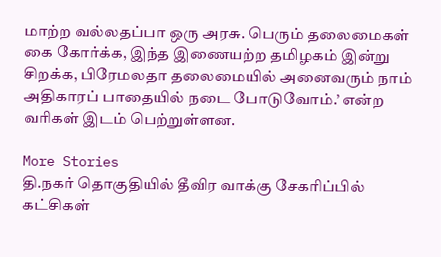மாற்ற வல்லதப்பா ஒரு அரசு. பெரும் தலைமைகள் கை கோர்க்க, இந்த இணையற்ற தமிழகம் இன்று சிறக்க, பிரேமலதா தலைமையில் அனைவரும் நாம் அதிகாரப் பாதையில் நடை போடுவோம்.’ என்ற வரிகள் இடம் பெற்றுள்ளன.

More Stories
தி.நகர் தொகுதியில் தீவிர வாக்கு சேகரிப்பில் கட்சிகள்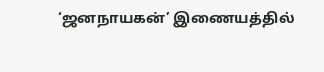‘ஜனநாயகன்’ இணையத்தில்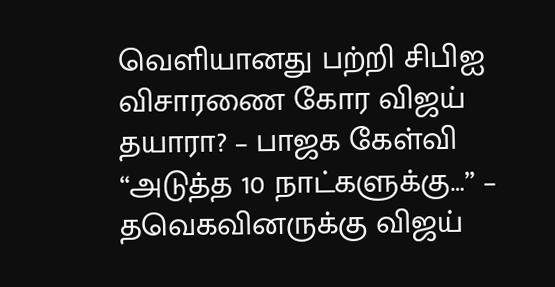வெளியானது பற்றி சிபிஐ விசாரணை கோர விஜய் தயாரா? – பாஜக கேள்வி
“அடுத்த 10 நாட்களுக்கு…” – தவெகவினருக்கு விஜய்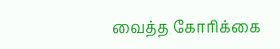வைத்த கோரிக்கை